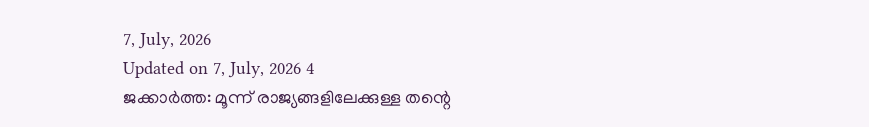7, July, 2026
Updated on 7, July, 2026 4
ജക്കാർത്ത: മൂന്ന് രാജ്യങ്ങളിലേക്കുള്ള തന്റെ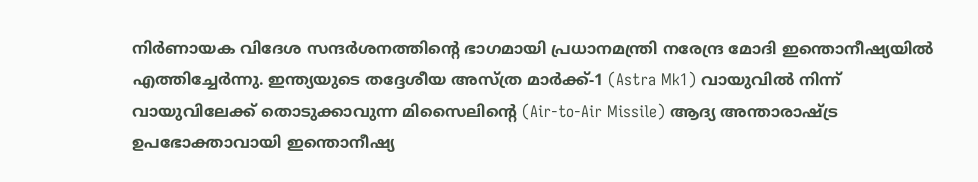നിർണായക വിദേശ സന്ദർശനത്തിന്റെ ഭാഗമായി പ്രധാനമന്ത്രി നരേന്ദ്ര മോദി ഇന്തൊനീഷ്യയിൽ എത്തിച്ചേർന്നു. ഇന്ത്യയുടെ തദ്ദേശീയ അസ്ത്ര മാർക്ക്-1 (Astra Mk1) വായുവിൽ നിന്ന് വായുവിലേക്ക് തൊടുക്കാവുന്ന മിസൈലിന്റെ (Air-to-Air Missile) ആദ്യ അന്താരാഷ്ട്ര ഉപഭോക്താവായി ഇന്തൊനീഷ്യ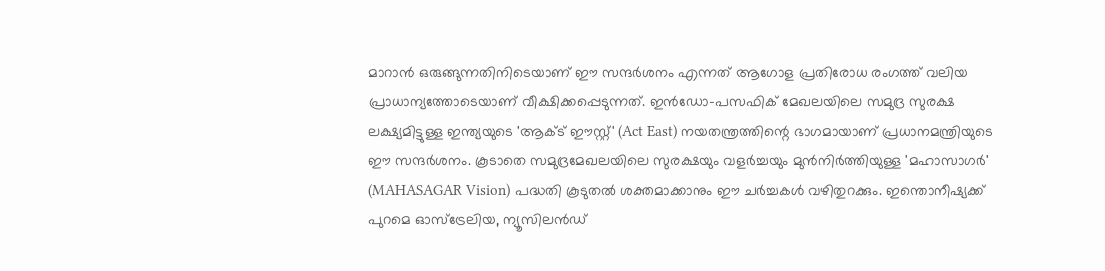മാറാൻ ഒരുങ്ങുന്നതിനിടെയാണ് ഈ സന്ദർശനം എന്നത് ആഗോള പ്രതിരോധ രംഗത്ത് വലിയ പ്രാധാന്യത്തോടെയാണ് വീക്ഷിക്കപ്പെടുന്നത്. ഇൻഡോ-പസഫിക് മേഖലയിലെ സമുദ്ര സുരക്ഷ ലക്ഷ്യമിട്ടുള്ള ഇന്ത്യയുടെ 'ആക്ട് ഈസ്റ്റ്' (Act East) നയതന്ത്രത്തിന്റെ ഭാഗമായാണ് പ്രധാനമന്ത്രിയുടെ ഈ സന്ദർശനം. കൂടാതെ സമുദ്രമേഖലയിലെ സുരക്ഷയും വളർച്ചയും മുൻനിർത്തിയുള്ള 'മഹാസാഗർ' (MAHASAGAR Vision) പദ്ധതി കൂടുതൽ ശക്തമാക്കാനും ഈ ചർച്ചകൾ വഴിതുറക്കും. ഇന്തൊനീഷ്യക്ക് പുറമെ ഓസ്ട്രേലിയ, ന്യൂസിലൻഡ്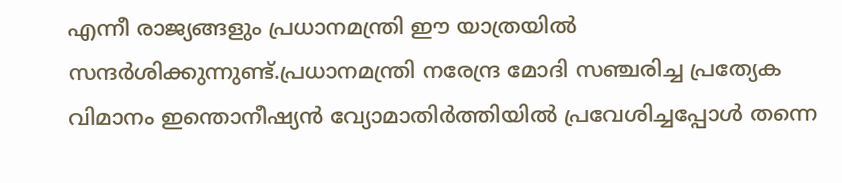എന്നീ രാജ്യങ്ങളും പ്രധാനമന്ത്രി ഈ യാത്രയിൽ സന്ദർശിക്കുന്നുണ്ട്.പ്രധാനമന്ത്രി നരേന്ദ്ര മോദി സഞ്ചരിച്ച പ്രത്യേക വിമാനം ഇന്തൊനീഷ്യൻ വ്യോമാതിർത്തിയിൽ പ്രവേശിച്ചപ്പോൾ തന്നെ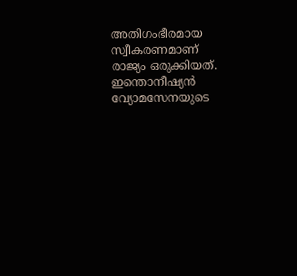അതിഗംഭീരമായ സ്വീകരണമാണ് രാജ്യം ഒരുക്കിയത്. ഇന്തൊനീഷ്യൻ വ്യോമസേനയുടെ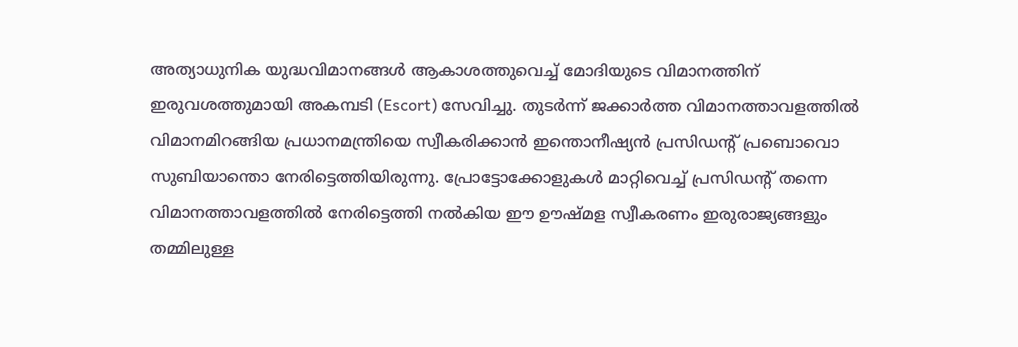അത്യാധുനിക യുദ്ധവിമാനങ്ങൾ ആകാശത്തുവെച്ച് മോദിയുടെ വിമാനത്തിന് ഇരുവശത്തുമായി അകമ്പടി (Escort) സേവിച്ചു. തുടർന്ന് ജക്കാർത്ത വിമാനത്താവളത്തിൽ വിമാനമിറങ്ങിയ പ്രധാനമന്ത്രിയെ സ്വീകരിക്കാൻ ഇന്തൊനീഷ്യൻ പ്രസിഡന്റ് പ്രബൊവൊ സുബിയാന്തൊ നേരിട്ടെത്തിയിരുന്നു. പ്രോട്ടോക്കോളുകൾ മാറ്റിവെച്ച് പ്രസിഡന്റ് തന്നെ വിമാനത്താവളത്തിൽ നേരിട്ടെത്തി നൽകിയ ഈ ഊഷ്മള സ്വീകരണം ഇരുരാജ്യങ്ങളും തമ്മിലുള്ള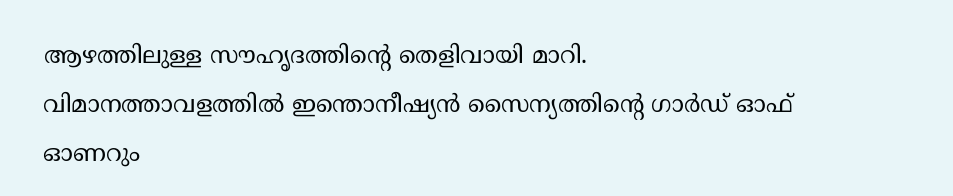ആഴത്തിലുള്ള സൗഹൃദത്തിന്റെ തെളിവായി മാറി. വിമാനത്താവളത്തിൽ ഇന്തൊനീഷ്യൻ സൈന്യത്തിന്റെ ഗാർഡ് ഓഫ് ഓണറും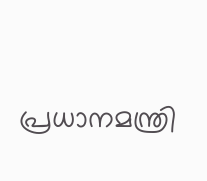പ്രധാനമന്ത്രി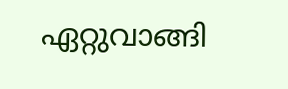ഏറ്റുവാങ്ങി